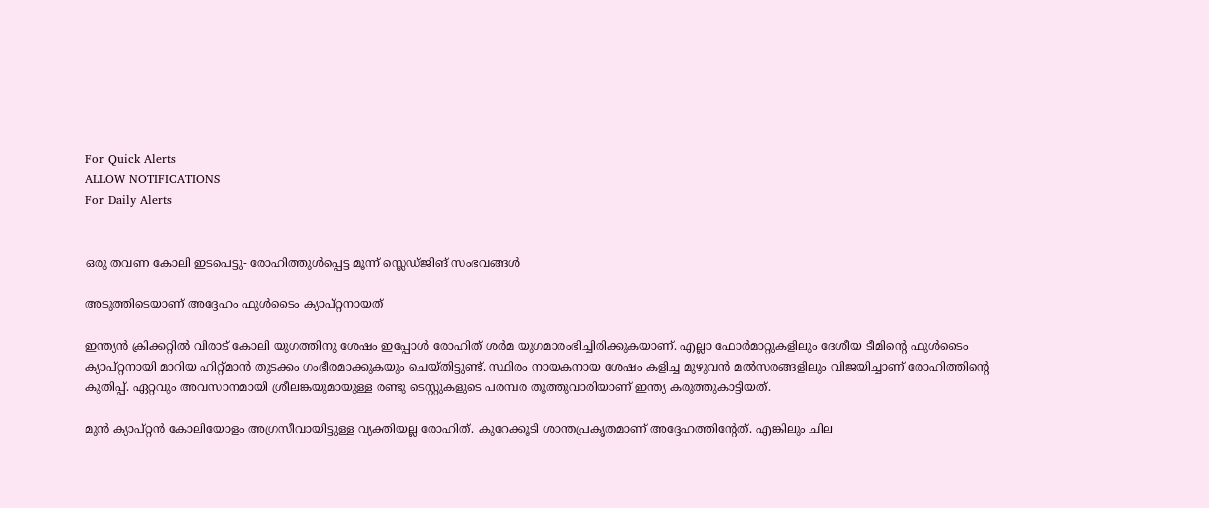For Quick Alerts
ALLOW NOTIFICATIONS
For Daily Alerts


ഒരു തവണ കോലി ഇടപെട്ടു- രോഹിത്തുള്‍പ്പെട്ട മൂന്ന് സ്ലെഡ്ജിങ് സംഭവങ്ങള്‍

അടുത്തിടെയാണ് അദ്ദേഹം ഫുള്‍ടൈം ക്യാപ്റ്റനായത്

ഇന്ത്യന്‍ ക്രിക്കറ്റില്‍ വിരാട് കോലി യുഗത്തിനു ശേഷം ഇപ്പോള്‍ രോഹിത് ശര്‍മ യുഗമാരംഭിച്ചിരിക്കുകയാണ്. എല്ലാ ഫോര്‍മാറ്റുകളിലും ദേശീയ ടീമിന്റെ ഫുള്‍ടൈം ക്യാപ്റ്റനായി മാറിയ ഹിറ്റ്മാന്‍ തുടക്കം ഗംഭീരമാക്കുകയും ചെയ്തിട്ടുണ്ട്. സ്ഥിരം നായകനായ ശേഷം കളിച്ച മുഴുവന്‍ മല്‍സരങ്ങളിലും വിജയിച്ചാണ് രോഹിത്തിന്റെ കുതിപ്പ്. ഏറ്റവും അവസാനമായി ശ്രീലങ്കയുമായുള്ള രണ്ടു ടെസ്റ്റുകളുടെ പരമ്പര തൂത്തുവാരിയാണ് ഇന്ത്യ കരുത്തുകാട്ടിയത്.

മുന്‍ ക്യാപ്റ്റന്‍ കോലിയോളം അഗ്രസീവായിട്ടുള്ള വ്യക്തിയല്ല രോഹിത്. കുറേക്കൂടി ശാന്തപ്രകൃതമാണ് അദ്ദേഹത്തിന്റേത്. എങ്കിലും ചില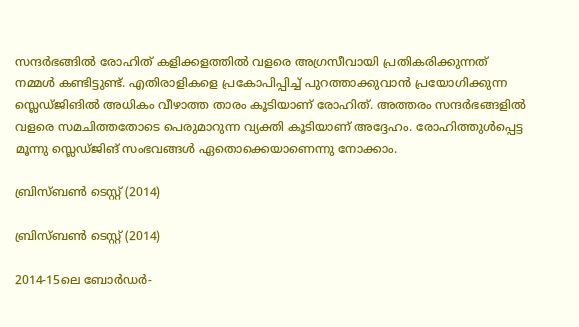സന്ദര്‍ഭങ്ങില്‍ രോഹിത് കളിക്കളത്തില്‍ വളരെ അഗ്രസീവായി പ്രതികരിക്കുന്നത് നമ്മള്‍ കണ്ടിട്ടുണ്ട്. എതിരാളികളെ പ്രകോപിപ്പിച്ച് പുറത്താക്കുവാന്‍ പ്രയോഗിക്കുന്ന സ്ലെഡ്ജിങില്‍ അധികം വീഴാത്ത താരം കൂടിയാണ് രോഹിത്. അത്തരം സന്ദര്‍ഭങ്ങളില്‍ വളരെ സമചിത്തതോടെ പെരുമാറുന്ന വ്യക്തി കൂടിയാണ് അദ്ദേഹം. രോഹിത്തുള്‍പ്പെട്ട മൂന്നു സ്ലെഡ്ജിങ് സംഭവങ്ങള്‍ ഏതൊക്കെയാണെന്നു നോക്കാം.

ബ്രിസ്ബണ്‍ ടെസ്റ്റ് (2014)

ബ്രിസ്ബണ്‍ ടെസ്റ്റ് (2014)

2014-15ലെ ബോര്‍ഡര്‍-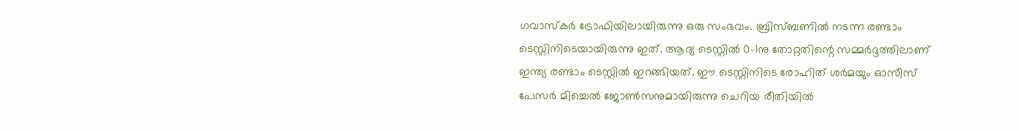ഗവാസ്‌കര്‍ ട്രോഫിയിലായിരുന്നു ഒരു സംഭവം. ബ്രിസ്ബണില്‍ നടന്ന രണ്ടാം ടെസ്റ്റിനിടെയായിരുന്നു ഇത്. ആദ്യ ടെസ്റ്റില്‍ 0-1നു തോറ്റതിന്റെ സമ്മര്‍ദ്ദത്തിലാണ് ഇന്ത്യ രണ്ടാം ടെസ്റ്റില്‍ ഇറങ്ങിയത്. ഈ ടെസ്റ്റിനിടെ രോഹിത് ശര്‍മയും ഓസീസ് പേസര്‍ മിച്ചെല്‍ ജോണ്‍സനുമായിരുന്നു ചെറിയ രീതിയില്‍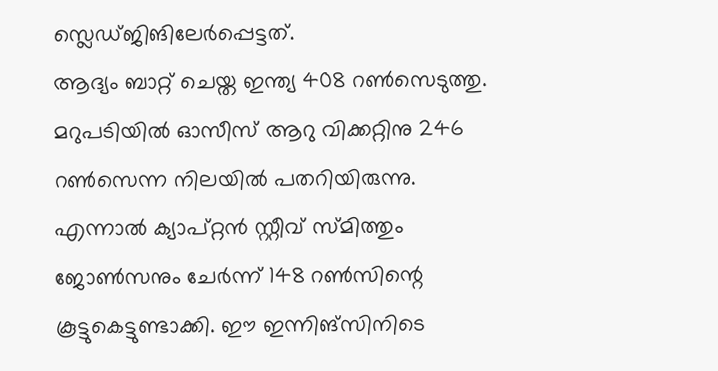സ്ലെഡ്ജിങിലേര്‍പ്പെട്ടത്.
ആദ്യം ബാറ്റ് ചെയ്ത ഇന്ത്യ 408 റണ്‍സെടുത്തു. മറുപടിയില്‍ ഓസീസ് ആറു വിക്കറ്റിനു 246 റണ്‍സെന്ന നിലയില്‍ പതറിയിരുന്നു. എന്നാല്‍ ക്യാപ്റ്റന്‍ സ്റ്റീവ് സ്മിത്തും ജോണ്‍സനും ചേര്‍ന്ന് 148 റണ്‍സിന്റെ കൂട്ടുകെട്ടുണ്ടാക്കി. ഈ ഇന്നിങ്‌സിനിടെ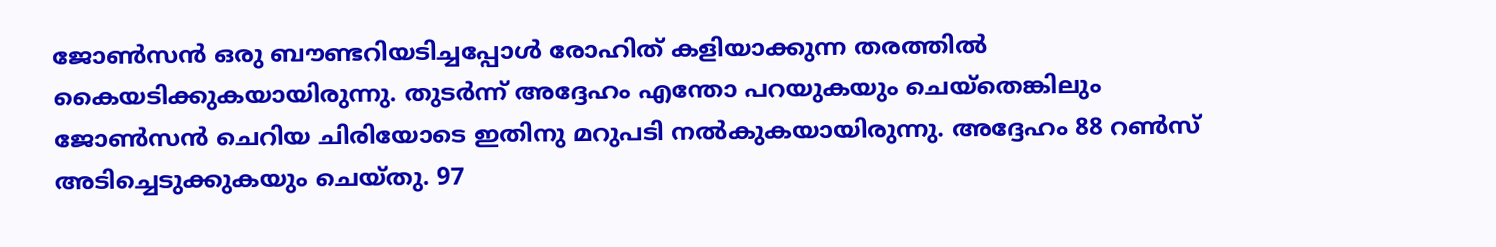ജോണ്‍സന്‍ ഒരു ബൗണ്ടറിയടിച്ചപ്പോള്‍ രോഹിത് കളിയാക്കുന്ന തരത്തില്‍ കൈയടിക്കുകയായിരുന്നു. തുടര്‍ന്ന് അദ്ദേഹം എന്തോ പറയുകയും ചെയ്‌തെങ്കിലും ജോണ്‍സന്‍ ചെറിയ ചിരിയോടെ ഇതിനു മറുപടി നല്‍കുകയായിരുന്നു. അദ്ദേഹം 88 റണ്‍സ് അടിച്ചെടുക്കുകയും ചെയ്തു. 97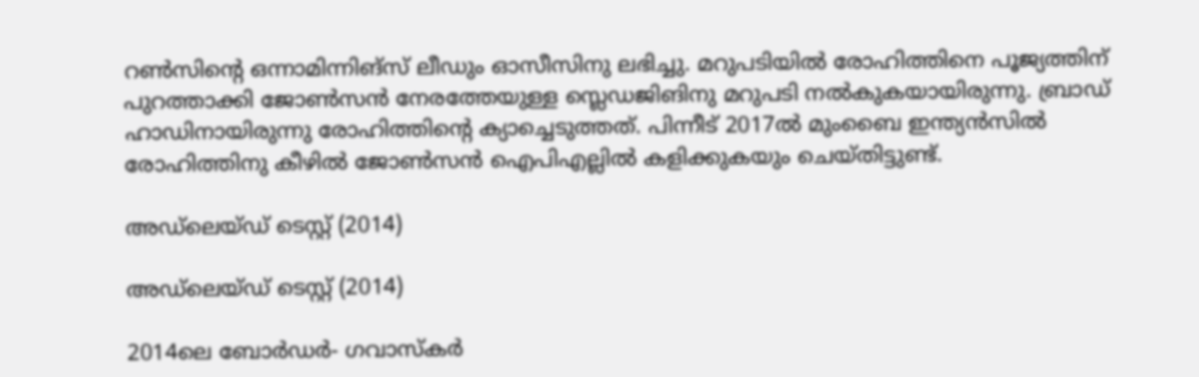റണ്‍സിന്റെ ഒന്നാമിന്നിങ്‌സ് ലീഡും ഓസീസിനു ലഭിച്ചു. മറുപടിയില്‍ രോഹിത്തിനെ പൂജ്യത്തിന് പുറത്താക്കി ജോണ്‍സന്‍ നേരത്തേയുള്ള സ്ലെഡജിങിനു മറുപടി നല്‍കുകയായിരുന്നു. ബ്രാഡ് ഹാഡിനായിരുന്നു രോഹിത്തിന്റെ ക്യാച്ചെടുത്തത്. പിന്നീട് 2017ല്‍ മുംബൈ ഇന്ത്യന്‍സില്‍ രോഹിത്തിനു കീഴില്‍ ജോണ്‍സന്‍ ഐപിഎല്ലില്‍ കളിക്കുകയും ചെയ്തിട്ടുണ്ട്.

അഡ്‌ലെയ്ഡ് ടെസ്റ്റ് (2014)

അഡ്‌ലെയ്ഡ് ടെസ്റ്റ് (2014)

2014ലെ ബോര്‍ഡര്‍- ഗവാസ്‌കര്‍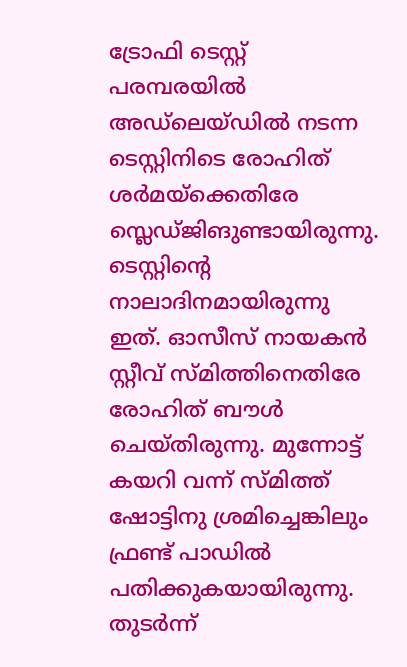ട്രോഫി ടെസ്റ്റ് പരമ്പരയില്‍ അഡ്‌ലെയ്ഡില്‍ നടന്ന ടെസ്റ്റിനിടെ രോഹിത് ശര്‍മയ്‌ക്കെതിരേ സ്ലെഡ്ജിങുണ്ടായിരുന്നു. ടെസ്റ്റിന്റെ നാലാദിനമായിരുന്നു ഇത്. ഓസീസ് നായകന്‍ സ്റ്റീവ് സ്മിത്തിനെതിരേ രോഹിത് ബൗള്‍ ചെയ്തിരുന്നു. മുന്നോട്ട് കയറി വന്ന് സ്മിത്ത് ഷോട്ടിനു ശ്രമിച്ചെങ്കിലും ഫ്രണ്ട് പാഡില്‍ പതിക്കുകയായിരുന്നു. തുടര്‍ന്ന്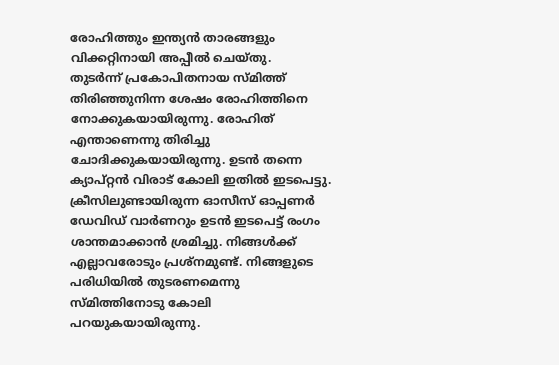രോഹിത്തും ഇന്ത്യന്‍ താരങ്ങളും വിക്കറ്റിനായി അപ്പീല്‍ ചെയ്തു.
തുടര്‍ന്ന് പ്രകോപിതനായ സ്മിത്ത് തിരിഞ്ഞുനിന്ന ശേഷം രോഹിത്തിനെ നോക്കുകയായിരുന്നു. രോഹിത് എന്താണെന്നു തിരിച്ചു ചോദിക്കുകയായിരുന്നു. ഉടന്‍ തന്നെ ക്യാപ്റ്റന്‍ വിരാട് കോലി ഇതില്‍ ഇടപെട്ടു. ക്രീസിലുണ്ടായിരുന്ന ഓസീസ് ഓപ്പണര്‍ ഡേവിഡ് വാര്‍ണറും ഉടന്‍ ഇടപെട്ട് രംഗം ശാന്തമാക്കാന്‍ ശ്രമിച്ചു. നിങ്ങള്‍ക്ക് എല്ലാവരോടും പ്രശ്‌നമുണ്ട്. നിങ്ങളുടെ പരിധിയില്‍ തുടരണമെന്നു സ്മിത്തിനോടു കോലി പറയുകയായിരുന്നു.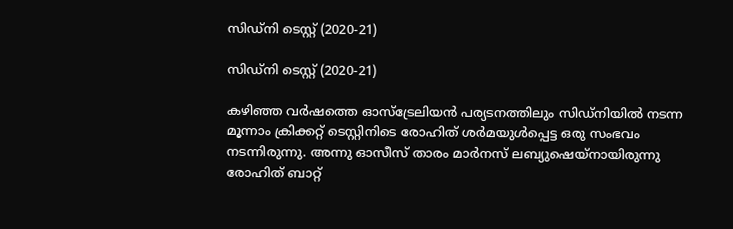സിഡ്‌നി ടെസ്റ്റ് (2020-21)

സിഡ്‌നി ടെസ്റ്റ് (2020-21)

കഴിഞ്ഞ വര്‍ഷത്തെ ഓസ്‌ട്രേലിയന്‍ പര്യടനത്തിലും സിഡ്‌നിയില്‍ നടന്ന മൂന്നാം ക്രിക്കറ്റ് ടെസ്റ്റിനിടെ രോഹിത് ശര്‍മയുള്‍പ്പെട്ട ഒരു സംഭവം നടന്നിരുന്നു. അന്നു ഓസീസ് താരം മാര്‍നസ് ലബ്യുഷെയ്‌നായിരുന്നു രോഹിത് ബാറ്റ്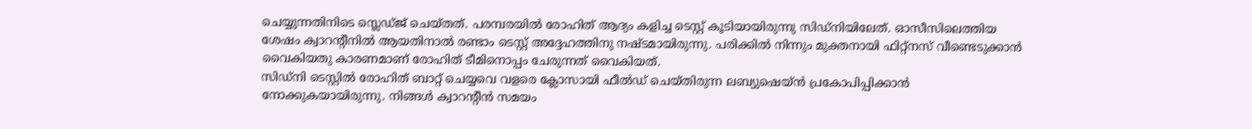ചെയ്യുന്നതിനിടെ സ്ലെഡ്ജ് ചെയ്തത്. പരമ്പരയില്‍ രോഹിത് ആദ്യം കളിച്ച ടെസ്റ്റ് കൂടിയായിരുന്നു സിഡ്‌നിയിലേത്. ഓസീസിലെത്തിയ ശേഷം ക്വാറന്റീനില്‍ ആയതിനാല്‍ രണ്ടാം ടെസ്റ്റ് അദ്ദേഹത്തിനു നഷ്ടമായിരുന്നു. പരിക്കില്‍ നിന്നും മുക്തനായി ഫിറ്റ്‌നസ് വീണ്ടെടുക്കാന്‍ വൈകിയതു കാരണമാണ് രോഹിത് ടീമിനൊപ്പം ചേരുന്നത് വൈകിയത്.
സിഡ്‌നി ടെസ്റ്റില്‍ രോഹിത് ബാറ്റ് ചെയ്യവെ വളരെ ക്ലോസായി ഫീല്‍ഡ് ചെയ്തിരുന്ന ലബ്യുഷെയ്ന്‍ പ്രകോപിപ്പിക്കാന്‍ നോക്കുകയായിരുന്നു. നിങ്ങള്‍ ക്വാറന്റീന്‍ സമയം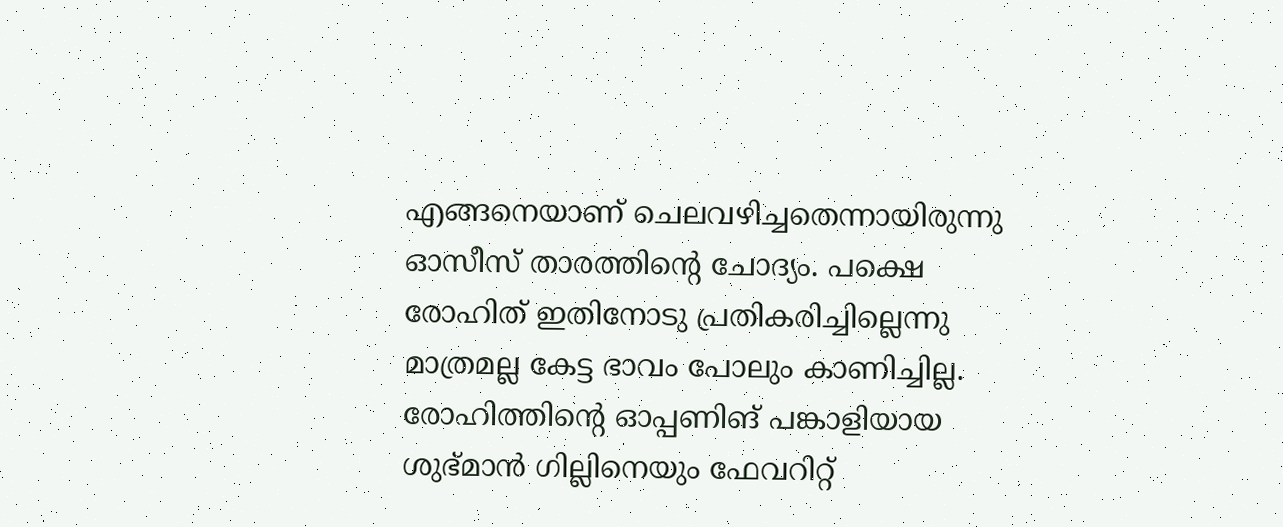എങ്ങനെയാണ് ചെലവഴിച്ചതെന്നായിരുന്നു ഓസീസ് താരത്തിന്റെ ചോദ്യം. പക്ഷെ രോഹിത് ഇതിനോടു പ്രതികരിച്ചില്ലെന്നു മാത്രമല്ല കേട്ട ഭാവം പോലും കാണിച്ചില്ല. രോഹിത്തിന്റെ ഓപ്പണിങ് പങ്കാളിയായ ശുഭ്മാന്‍ ഗില്ലിനെയും ഫേവറിറ്റ്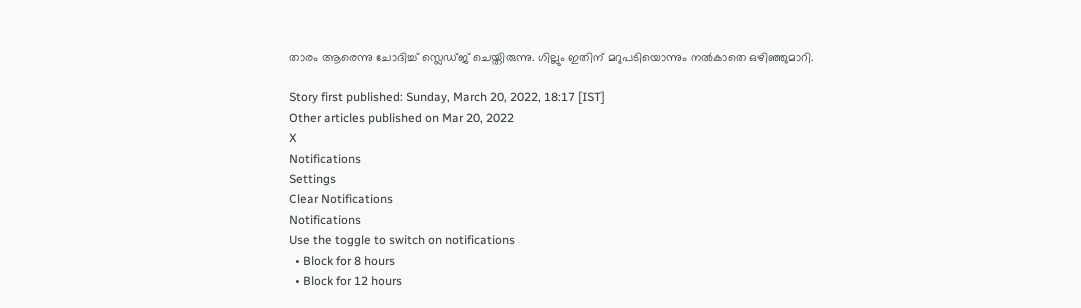താരം ആരെന്നു ചോദിച്ച് സ്ലെഡ്ജ് ചെയ്തിരുന്നു. ഗില്ലും ഇതിന് മറുപടിയൊന്നും നല്‍കാതെ ഒഴിഞ്ഞുമാറി.

Story first published: Sunday, March 20, 2022, 18:17 [IST]
Other articles published on Mar 20, 2022
X
Notifications
Settings
Clear Notifications
Notifications
Use the toggle to switch on notifications
  • Block for 8 hours
  • Block for 12 hours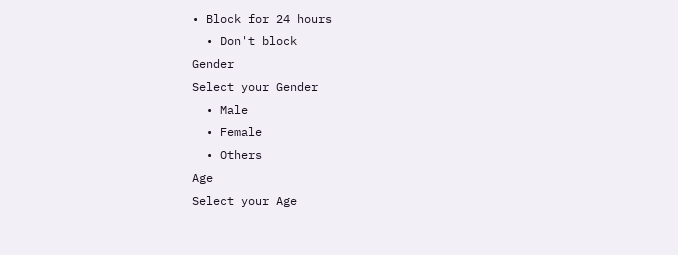• Block for 24 hours
  • Don't block
Gender
Select your Gender
  • Male
  • Female
  • Others
Age
Select your Age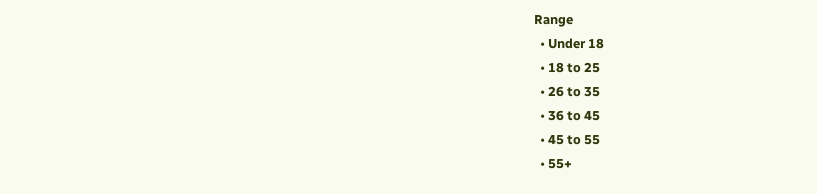Range
  • Under 18
  • 18 to 25
  • 26 to 35
  • 36 to 45
  • 45 to 55
  • 55+